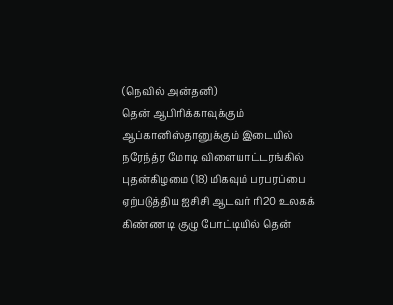(நெவில் அன்தனி)
தென் ஆபிரிக்காவுக்கும் ஆப்கானிஸ்தானுக்கும் இடையில் நரேந்த்ர மோடி விளையாட்டரங்கில் புதன்கிழமை (18) மிகவும் பரபரப்பை ஏற்படுத்திய ஐசிசி ஆடவர் ரி20 உலகக் கிண்ண டி குழு போட்டியில் தென்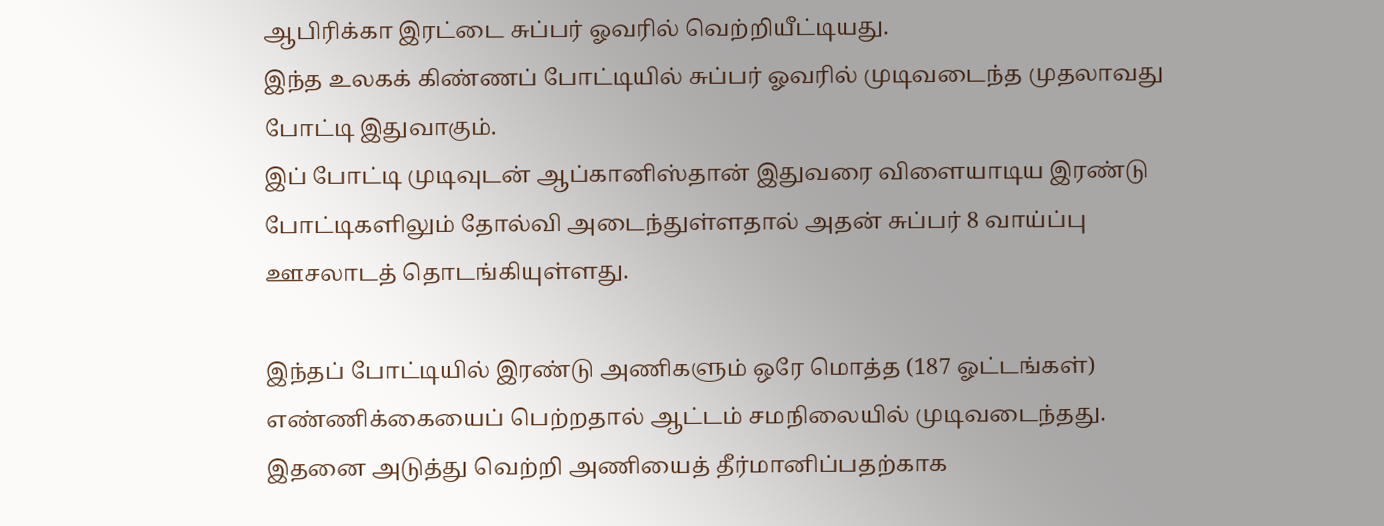ஆபிரிக்கா இரட்டை சுப்பர் ஓவரில் வெற்றியீட்டியது.
இந்த உலகக் கிண்ணப் போட்டியில் சுப்பர் ஓவரில் முடிவடைந்த முதலாவது போட்டி இதுவாகும்.
இப் போட்டி முடிவுடன் ஆப்கானிஸ்தான் இதுவரை விளையாடிய இரண்டு போட்டிகளிலும் தோல்வி அடைந்துள்ளதால் அதன் சுப்பர் 8 வாய்ப்பு ஊசலாடத் தொடங்கியுள்ளது.

இந்தப் போட்டியில் இரண்டு அணிகளும் ஒரே மொத்த (187 ஓட்டங்கள்) எண்ணிக்கையைப் பெற்றதால் ஆட்டம் சமநிலையில் முடிவடைந்தது.
இதனை அடுத்து வெற்றி அணியைத் தீர்மானிப்பதற்காக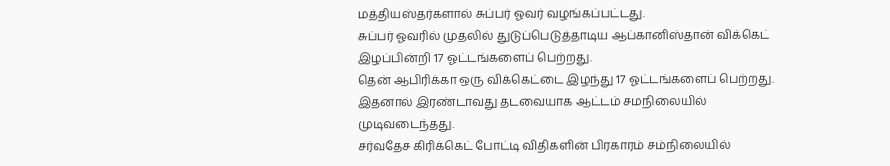மத்தியஸ்தர்களால் சுப்பர் ஓவர் வழங்கப்பட்டது.
சுப்பர் ஓவரில் முதலில் துடுப்பெடுத்தாடிய ஆப்கானிஸ்தான் விக்கெட் இழப்பின்றி 17 ஓட்டங்களைப் பெற்றது.
தென் ஆபிரிக்கா ஒரு விக்கெட்டை இழந்து 17 ஓட்டங்களைப் பெற்றது.
இதனால் இரண்டாவது தடவையாக ஆட்டம் சமநிலையில் முடிவடைந்தது.
சர்வதேச கிரிக்கெட் போட்டி விதிகளின் பிரகாரம் சம்நிலையில்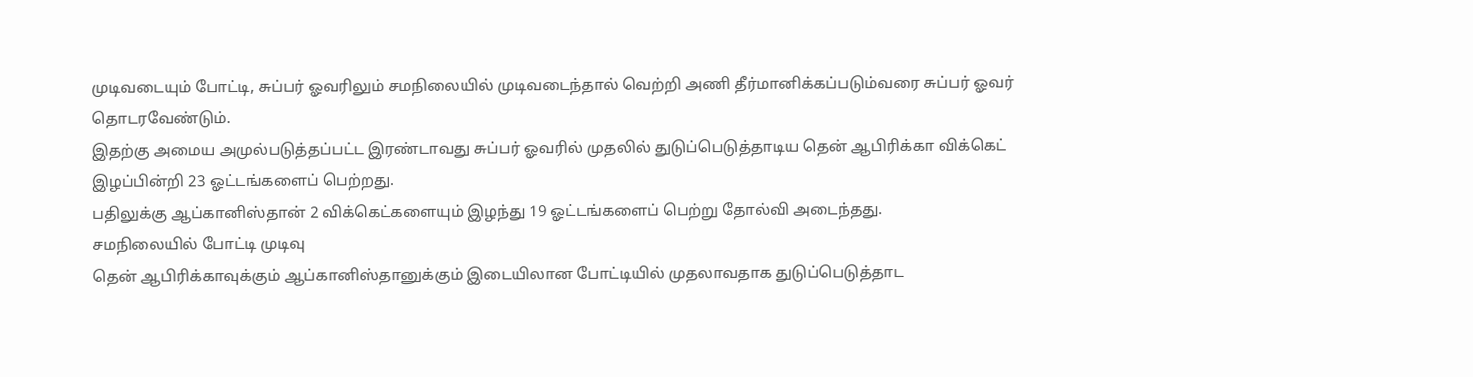முடிவடையும் போட்டி, சுப்பர் ஓவரிலும் சமநிலையில் முடிவடைந்தால் வெற்றி அணி தீர்மானிக்கப்படும்வரை சுப்பர் ஓவர் தொடரவேண்டும்.
இதற்கு அமைய அமுல்படுத்தப்பட்ட இரண்டாவது சுப்பர் ஓவரில் முதலில் துடுப்பெடுத்தாடிய தென் ஆபிரிக்கா விக்கெட் இழப்பின்றி 23 ஓட்டங்களைப் பெற்றது.
பதிலுக்கு ஆப்கானிஸ்தான் 2 விக்கெட்களையும் இழந்து 19 ஓட்டங்களைப் பெற்று தோல்வி அடைந்தது.
சமநிலையில் போட்டி முடிவு
தென் ஆபிரிக்காவுக்கும் ஆப்கானிஸ்தானுக்கும் இடையிலான போட்டியில் முதலாவதாக துடுப்பெடுத்தாட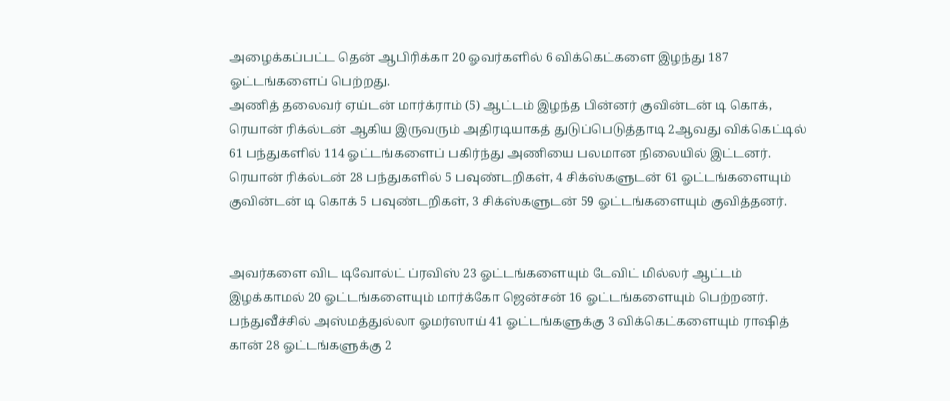அழைக்கப்பட்ட தென் ஆபிரிக்கா 20 ஓவர்களில் 6 விக்கெட்களை இழந்து 187 ஓட்டங்களைப் பெற்றது.
அணித் தலைவர் ஏய்டன் மார்க்ராம் (5) ஆட்டம் இழந்த பின்னர் குவின்டன் டி கொக், ரெயான் ரிக்ல்டன் ஆகிய இருவரும் அதிரடியாகத் துடுப்பெடுத்தாடி 2ஆவது விக்கெட்டில் 61 பந்துகளில் 114 ஓட்டங்களைப் பகிர்ந்து அணியை பலமான நிலையில் இட்டனர்.
ரெயான் ரிக்ல்டன் 28 பந்துகளில் 5 பவுண்டறிகள், 4 சிக்ஸ்களுடன் 61 ஓட்டங்களையும் குவின்டன் டி கொக் 5 பவுண்டறிகள், 3 சிக்ஸ்களுடன் 59 ஓட்டங்களையும் குவித்தனர்.


அவர்களை விட டிவோல்ட் ப்ரவிஸ் 23 ஓட்டங்களையும் டேவிட் மில்லர் ஆட்டம் இழக்காமல் 20 ஓட்டங்களையும் மார்க்கோ ஜென்சன் 16 ஓட்டங்களையும் பெற்றனர்.
பந்துவீச்சில் அஸ்மத்துல்லா ஓமர்ஸாய் 41 ஓட்டங்களுக்கு 3 விக்கெட்களையும் ராஷித் கான் 28 ஓட்டங்களுக்கு 2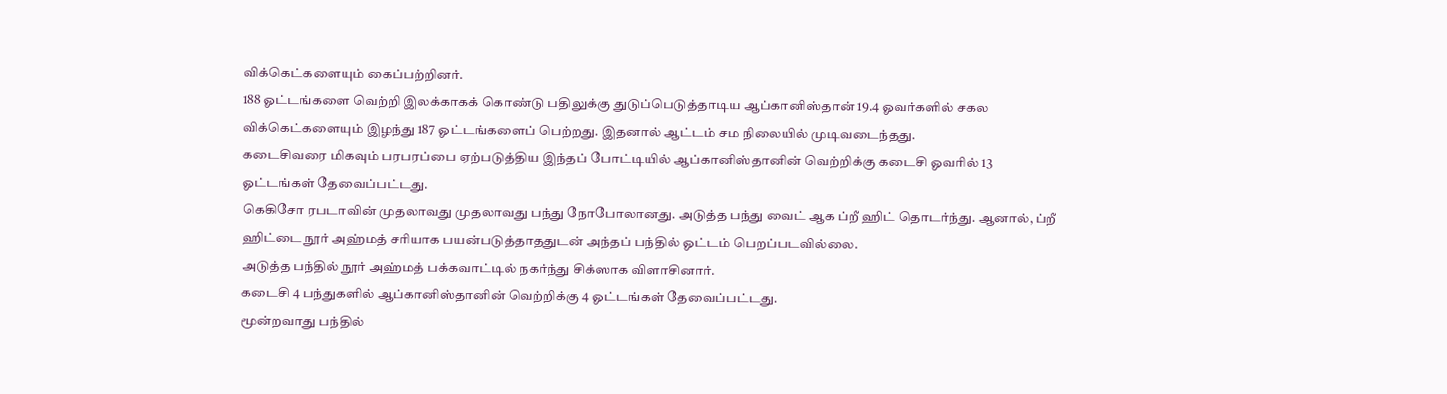விக்கெட்களையும் கைப்பற்றினர்.
188 ஓட்டங்களை வெற்றி இலக்காகக் கொண்டு பதிலுக்கு துடுப்பெடுத்தாடிய ஆப்கானிஸ்தான் 19.4 ஓவர்களில் சகல விக்கெட்களையும் இழந்து 187 ஓட்டங்களைப் பெற்றது. இதனால் ஆட்டம் சம நிலையில் முடிவடைந்தது.
கடைசிவரை மிகவும் பரபரப்பை ஏற்படுத்திய இந்தப் போட்டியில் ஆப்கானிஸ்தானின் வெற்றிக்கு கடைசி ஓவரில் 13 ஓட்டங்கள் தேவைப்பட்டது.
கெகிசோ ரபடாவின் முதலாவது முதலாவது பந்து நோபோலானது. அடுத்த பந்து வைட் ஆக ப்றீ ஹிட் தொடர்ந்து. ஆனால், ப்றீ ஹிட்டை நூர் அஹ்மத் சரியாக பயன்படுத்தாததுடன் அந்தப் பந்தில் ஓட்டம் பெறப்படவில்லை.
அடுத்த பந்தில் நூர் அஹ்மத் பக்கவாட்டில் நகர்ந்து சிக்ஸாக விளாசினார்.
கடைசி 4 பந்துகளில் ஆப்கானிஸ்தானின் வெற்றிக்கு 4 ஓட்டங்கள் தேவைப்பட்டது.
மூன்றவாது பந்தில்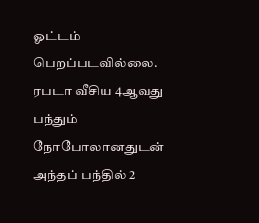ஓட்டம் பெறப்படவில்லை.
ரபடா வீசிய 4ஆவது பந்தும் நோபோலானதுடன் அந்தப் பந்தில் 2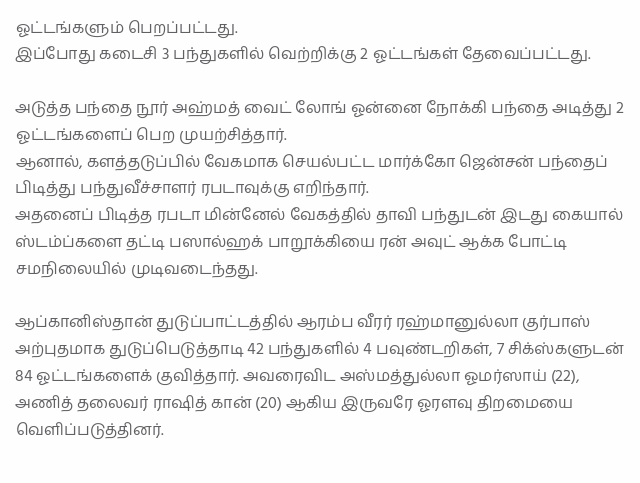ஓட்டங்களும் பெறப்பட்டது.
இப்போது கடைசி 3 பந்துகளில் வெற்றிக்கு 2 ஓட்டங்கள் தேவைப்பட்டது.

அடுத்த பந்தை நூர் அஹ்மத் வைட் லோங் ஓன்னை நோக்கி பந்தை அடித்து 2 ஓட்டங்களைப் பெற முயற்சித்தார்.
ஆனால், களத்தடுப்பில் வேகமாக செயல்பட்ட மார்க்கோ ஜென்சன் பந்தைப் பிடித்து பந்துவீச்சாளர் ரபடாவுக்கு எறிந்தார்.
அதனைப் பிடித்த ரபடா மின்னேல் வேகத்தில் தாவி பந்துடன் இடது கையால் ஸ்டம்ப்களை தட்டி பஸால்ஹக் பாறூக்கியை ரன் அவுட் ஆக்க போட்டி சமநிலையில் முடிவடைந்தது.

ஆப்கானிஸ்தான் துடுப்பாட்டத்தில் ஆரம்ப வீரர் ரஹ்மானுல்லா குர்பாஸ் அற்புதமாக துடுப்பெடுத்தாடி 42 பந்துகளில் 4 பவுண்டறிகள், 7 சிக்ஸ்களுடன் 84 ஓட்டங்களைக் குவித்தார். அவரைவிட அஸ்மத்துல்லா ஓமர்ஸாய் (22), அணித் தலைவர் ராஷித் கான் (20) ஆகிய இருவரே ஓரளவு திறமையை வெளிப்படுத்தினர்.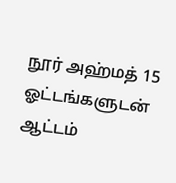நூர் அஹ்மத் 15 ஓட்டங்களுடன் ஆட்டம்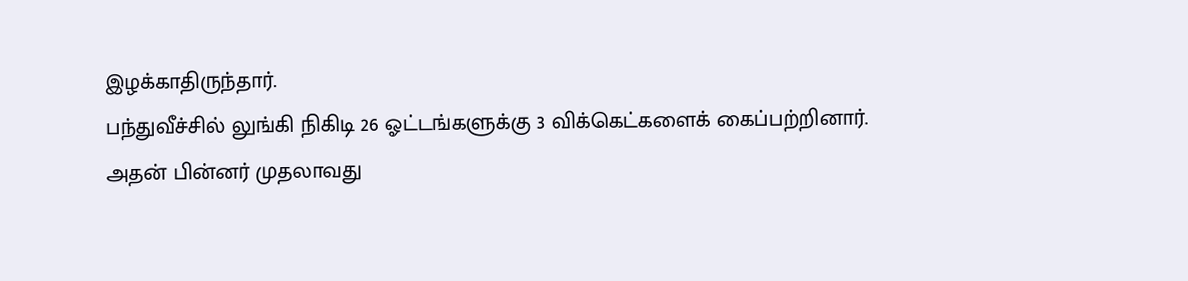இழக்காதிருந்தார்.
பந்துவீச்சில் லுங்கி நிகிடி 26 ஓட்டங்களுக்கு 3 விக்கெட்களைக் கைப்பற்றினார்.
அதன் பின்னர் முதலாவது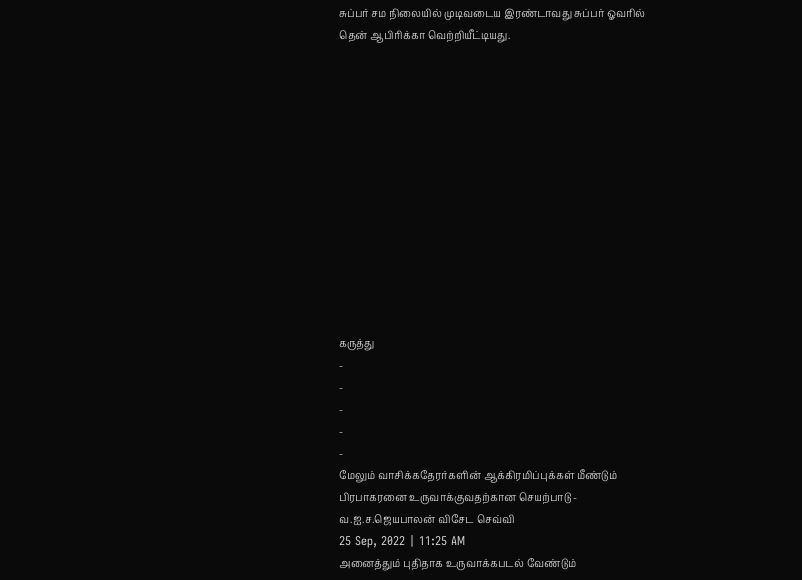சுப்பர் சம நிலையில் முடிவடைய இரண்டாவது சுப்பர் ஓவரில் தென் ஆபிரிக்கா வெற்றியீட்டியது.













கருத்து
-
-
-
-
-
மேலும் வாசிக்கதேரர்களின் ஆக்கிரமிப்புக்கள் மீண்டும் பிரபாகரனை உருவாக்குவதற்கான செயற்பாடு - வ.ஐ.ச.ஜெயபாலன் விசேட செவ்வி
25 Sep, 2022 | 11:25 AM
அனைத்தும் புதிதாக உருவாக்கபடல் வேண்டும்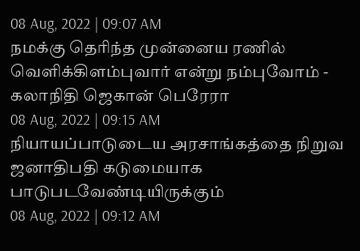08 Aug, 2022 | 09:07 AM
நமக்கு தெரிந்த முன்னைய ரணில் வெளிக்கிளம்புவார் என்று நம்புவோம் - கலாநிதி ஜெகான் பெரேரா
08 Aug, 2022 | 09:15 AM
நியாயப்பாடுடைய அரசாங்கத்தை நிறுவ ஜனாதிபதி கடுமையாக பாடுபடவேண்டியிருக்கும்
08 Aug, 2022 | 09:12 AM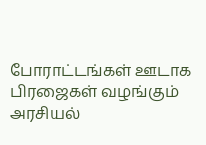போராட்டங்கள் ஊடாக பிரஜைகள் வழங்கும் அரசியல்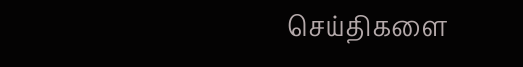செய்திகளை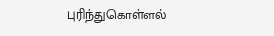புரிந்துகொள்ளல்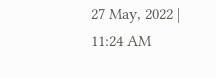27 May, 2022 | 11:24 AM